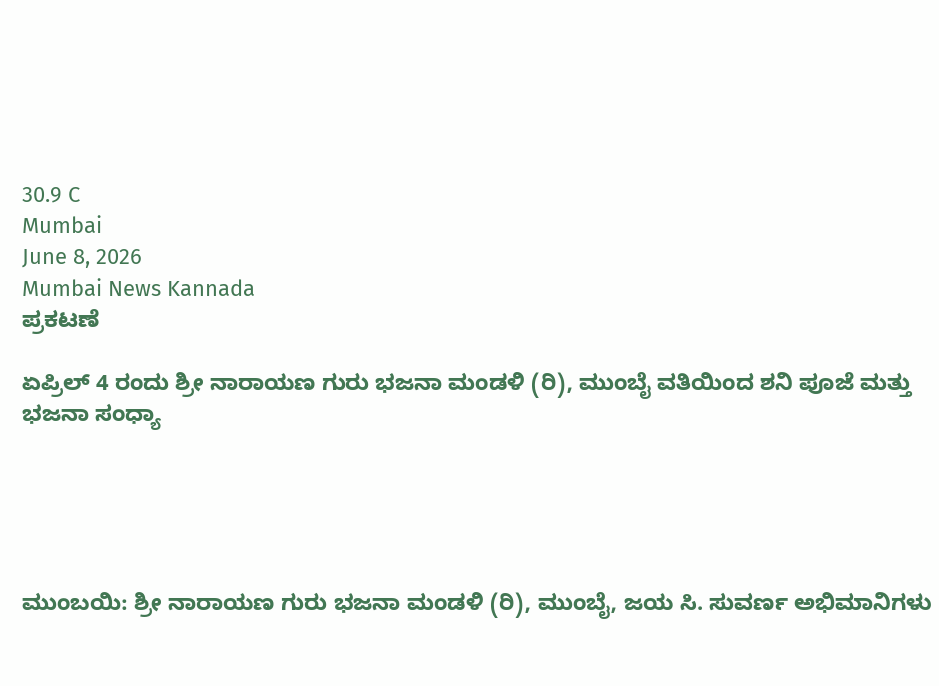30.9 C
Mumbai
June 8, 2026
Mumbai News Kannada
ಪ್ರಕಟಣೆ

ಏಪ್ರಿಲ್ 4 ರಂದು ಶ್ರೀ ನಾರಾಯಣ ಗುರು ಭಜನಾ ಮಂಡಳಿ (ರಿ), ಮುಂಬೈ ವತಿಯಿಂದ ಶನಿ ಪೂಜೆ ಮತ್ತು ಭಜನಾ ಸಂಧ್ಯಾ





ಮುಂಬಯಿ: ಶ್ರೀ ನಾರಾಯಣ ಗುರು ಭಜನಾ ಮಂಡಳಿ (ರಿ), ಮುಂಬೈ, ಜಯ ಸಿ. ಸುವರ್ಣ ಅಭಿಮಾನಿಗಳು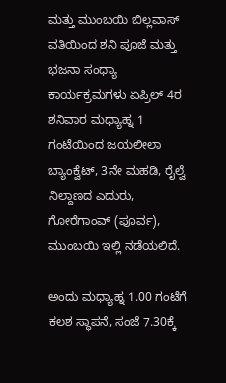ಮತ್ತು ಮುಂಬಯಿ ಬಿಲ್ಲವಾಸ್ ವತಿಯಿಂದ ಶನಿ ಪೂಜೆ ಮತ್ತು ಭಜನಾ ಸಂಧ್ಯಾ ಕಾರ್ಯಕ್ರಮಗಳು ಏಪ್ರಿಲ್ 4ರ ಶನಿವಾರ ಮಧ್ಯಾಹ್ನ 1 ಗಂಟೆಯಿಂದ ಜಯಲೀಲಾ ಬ್ಯಾಂಕ್ವೆಟ್, 3ನೇ ಮಹಡಿ, ರೈಲ್ವೆ ನಿಲ್ದಾಣದ ಎದುರು, ಗೋರೆಗಾಂವ್ (ಪೂರ್ವ), ಮುಂಬಯಿ ಇಲ್ಲಿ ನಡೆಯಲಿದೆ.

ಅಂದು ಮಧ್ಯಾಹ್ನ 1.00 ಗಂಟೆಗೆ ಕಲಶ ಸ್ಥಾಪನೆ, ಸಂಜೆ 7.30ಕ್ಕೆ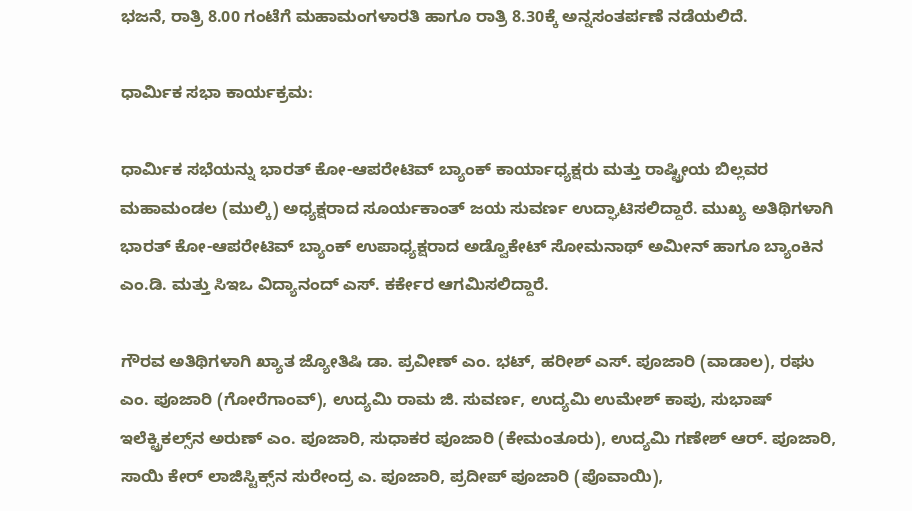ಭಜನೆ, ರಾತ್ರಿ 8.00 ಗಂಟೆಗೆ ಮಹಾಮಂಗಳಾರತಿ ಹಾಗೂ ರಾತ್ರಿ 8.30ಕ್ಕೆ ಅನ್ನಸಂತರ್ಪಣೆ ನಡೆಯಲಿದೆ.

ಧಾರ್ಮಿಕ ಸಭಾ ಕಾರ್ಯಕ್ರಮ:

ಧಾರ್ಮಿಕ ಸಭೆಯನ್ನು ಭಾರತ್ ಕೋ-ಆಪರೇಟಿವ್ ಬ್ಯಾಂಕ್ ಕಾರ್ಯಾಧ್ಯಕ್ಷರು ಮತ್ತು ರಾಷ್ಟ್ರೀಯ ಬಿಲ್ಲವರ ಮಹಾಮಂಡಲ (ಮುಲ್ಕಿ) ಅಧ್ಯಕ್ಷರಾದ ಸೂರ್ಯಕಾಂತ್ ಜಯ ಸುವರ್ಣ ಉದ್ಘಾಟಿಸಲಿದ್ದಾರೆ. ಮುಖ್ಯ ಅತಿಥಿಗಳಾಗಿ ಭಾರತ್ ಕೋ-ಆಪರೇಟಿವ್ ಬ್ಯಾಂಕ್ ಉಪಾಧ್ಯಕ್ಷರಾದ ಅಡ್ವೊಕೇಟ್ ಸೋಮನಾಥ್ ಅಮೀನ್ ಹಾಗೂ ಬ್ಯಾಂಕಿನ ಎಂ.ಡಿ. ಮತ್ತು ಸಿಇಒ ವಿದ್ಯಾನಂದ್ ಎಸ್. ಕರ್ಕೇರ ಆಗಮಿಸಲಿದ್ದಾರೆ.

ಗೌರವ ಅತಿಥಿಗಳಾಗಿ ಖ್ಯಾತ ಜ್ಯೋತಿಷಿ ಡಾ. ಪ್ರವೀಣ್ ಎಂ. ಭಟ್, ಹರೀಶ್ ಎಸ್. ಪೂಜಾರಿ (ವಾಡಾಲ), ರಘು ಎಂ. ಪೂಜಾರಿ (ಗೋರೆಗಾಂವ್), ಉದ್ಯಮಿ ರಾಮ ಜಿ. ಸುವರ್ಣ, ಉದ್ಯಮಿ ಉಮೇಶ್ ಕಾಪು, ಸುಭಾಷ್ ಇಲೆಕ್ಟ್ರಿಕಲ್ಸ್‌ನ ಅರುಣ್ ಎಂ. ಪೂಜಾರಿ, ಸುಧಾಕರ ಪೂಜಾರಿ (ಕೇಮಂತೂರು), ಉದ್ಯಮಿ ಗಣೇಶ್ ಆರ್. ಪೂಜಾರಿ, ಸಾಯಿ ಕೇರ್ ಲಾಜಿಸ್ಟಿಕ್ಸ್‌ನ ಸುರೇಂದ್ರ ಎ. ಪೂಜಾರಿ, ಪ್ರದೀಪ್ ಪೂಜಾರಿ (ಪೊವಾಯಿ),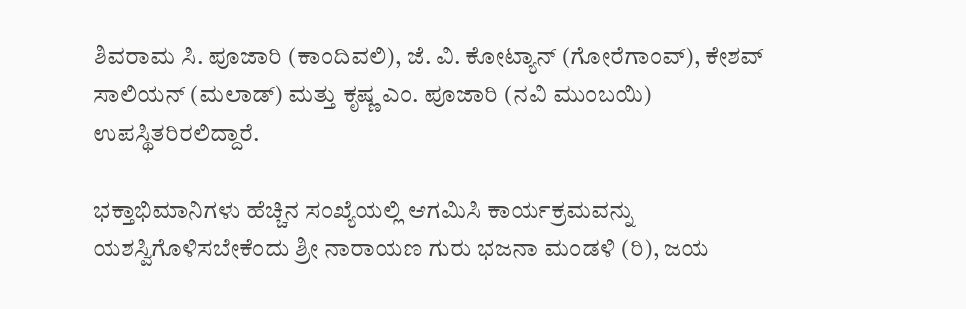ಶಿವರಾಮ ಸಿ. ಪೂಜಾರಿ (ಕಾಂದಿವಲಿ), ಜೆ. ವಿ. ಕೋಟ್ಯಾನ್ (ಗೋರೆಗಾಂವ್), ಕೇಶವ್ ಸಾಲಿಯನ್ (ಮಲಾಡ್) ಮತ್ತು ಕೃಷ್ಣ ಎಂ. ಪೂಜಾರಿ (ನವಿ ಮುಂಬಯಿ) ಉಪಸ್ಥಿತರಿರಲಿದ್ದಾರೆ.

ಭಕ್ತಾಭಿಮಾನಿಗಳು ಹೆಚ್ಚಿನ ಸಂಖ್ಯೆಯಲ್ಲಿ ಆಗಮಿಸಿ ಕಾರ್ಯಕ್ರಮವನ್ನು ಯಶಸ್ವಿಗೊಳಿಸಬೇಕೆಂದು ಶ್ರೀ ನಾರಾಯಣ ಗುರು ಭಜನಾ ಮಂಡಳಿ (ರಿ), ಜಯ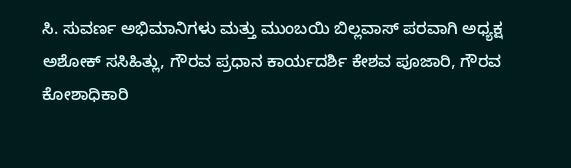ಸಿ. ಸುವರ್ಣ ಅಭಿಮಾನಿಗಳು ಮತ್ತು ಮುಂಬಯಿ ಬಿಲ್ಲವಾಸ್ ಪರವಾಗಿ ಅಧ್ಯಕ್ಷ ಅಶೋಕ್ ಸಸಿಹಿತ್ಲು, ಗೌರವ ಪ್ರಧಾನ ಕಾರ್ಯದರ್ಶಿ ಕೇಶವ ಪೂಜಾರಿ, ಗೌರವ ಕೋಶಾಧಿಕಾರಿ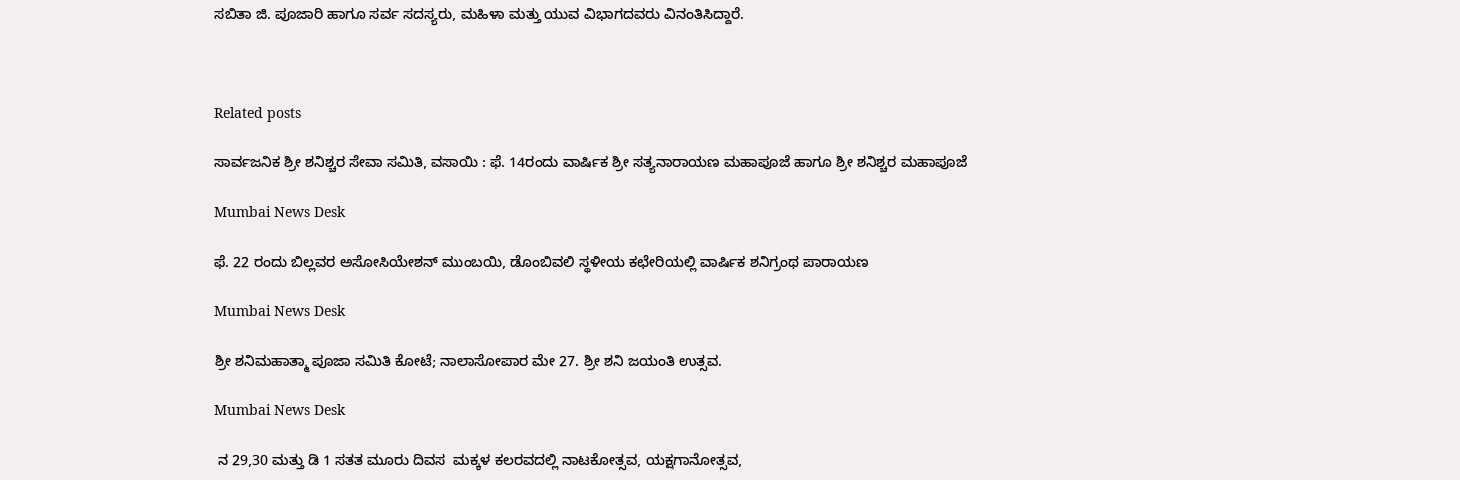ಸಬಿತಾ ಜಿ. ಪೂಜಾರಿ ಹಾಗೂ ಸರ್ವ ಸದಸ್ಯರು, ಮಹಿಳಾ ಮತ್ತು ಯುವ ವಿಭಾಗದವರು ವಿನಂತಿಸಿದ್ದಾರೆ.



Related posts

ಸಾರ್ವಜನಿಕ ಶ್ರೀ ಶನಿಶ್ಚರ ಸೇವಾ ಸಮಿತಿ, ವಸಾಯಿ : ಫೆ. 14ರಂದು ವಾರ್ಷಿಕ ಶ್ರೀ ಸತ್ಯನಾರಾಯಣ ಮಹಾಪೂಜೆ ಹಾಗೂ ಶ್ರೀ ಶನಿಶ್ಚರ ಮಹಾಪೂಜೆ

Mumbai News Desk

ಫೆ. 22 ರಂದು ಬಿಲ್ಲವರ ಅಸೋಸಿಯೇಶನ್ ಮುಂಬಯಿ, ಡೊಂಬಿವಲಿ ಸ್ಥಳೀಯ ಕಛೇರಿಯಲ್ಲಿ ವಾರ್ಷಿಕ ಶನಿಗ್ರಂಥ ಪಾರಾಯಣ

Mumbai News Desk

ಶ್ರೀ ಶನಿಮಹಾತ್ಮಾ ಪೂಜಾ ಸಮಿತಿ ಕೋಟೆ; ನಾಲಾಸೋಪಾರ ಮೇ 27. ಶ್ರೀ ಶನಿ ಜಯಂತಿ ಉತ್ಸವ.

Mumbai News Desk

 ನ 29,30 ಮತ್ತು ಡಿ 1 ಸತತ ಮೂರು ದಿವಸ  ಮಕ್ಕಳ ಕಲರವದಲ್ಲಿ ನಾಟಕೋತ್ಸವ, ಯಕ್ಷಗಾನೋತ್ಸವ,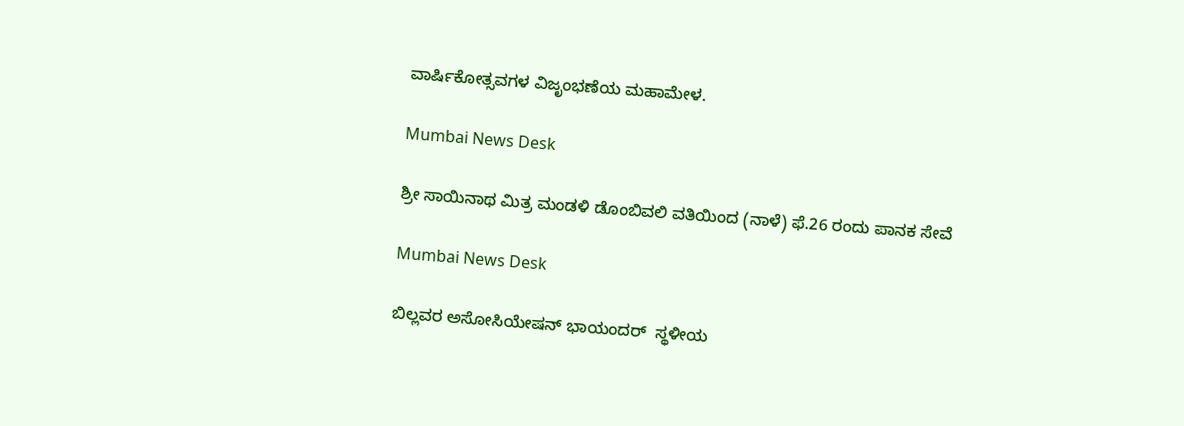ವಾರ್ಷಿಕೋತ್ಸವಗಳ ವಿಜೃಂಭಣೆಯ ಮಹಾಮೇಳ.

Mumbai News Desk

ಶ್ರೀ ಸಾಯಿನಾಥ ಮಿತ್ರ ಮಂಡಳಿ ಡೊಂಬಿವಲಿ ವತಿಯಿಂದ (ನಾಳೆ) ಫೆ.26 ರಂದು ಪಾನಕ ಸೇವೆ

Mumbai News Desk

ಬಿಲ್ಲವರ ಅಸೋಸಿಯೇಷನ್ ಭಾಯಂದರ್ ‌ ಸ್ಥಳೀಯ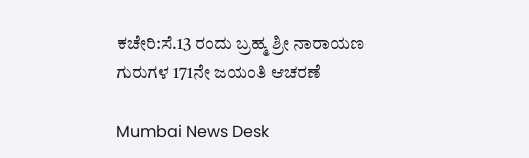ಕಚೇರಿ:ಸೆ.13 ರಂದು ಬ್ರಹ್ಮ ಶ್ರೀ ನಾರಾಯಣ ಗುರುಗಳ 171ನೇ ಜಯಂತಿ ಆಚರಣೆ

Mumbai News Desk